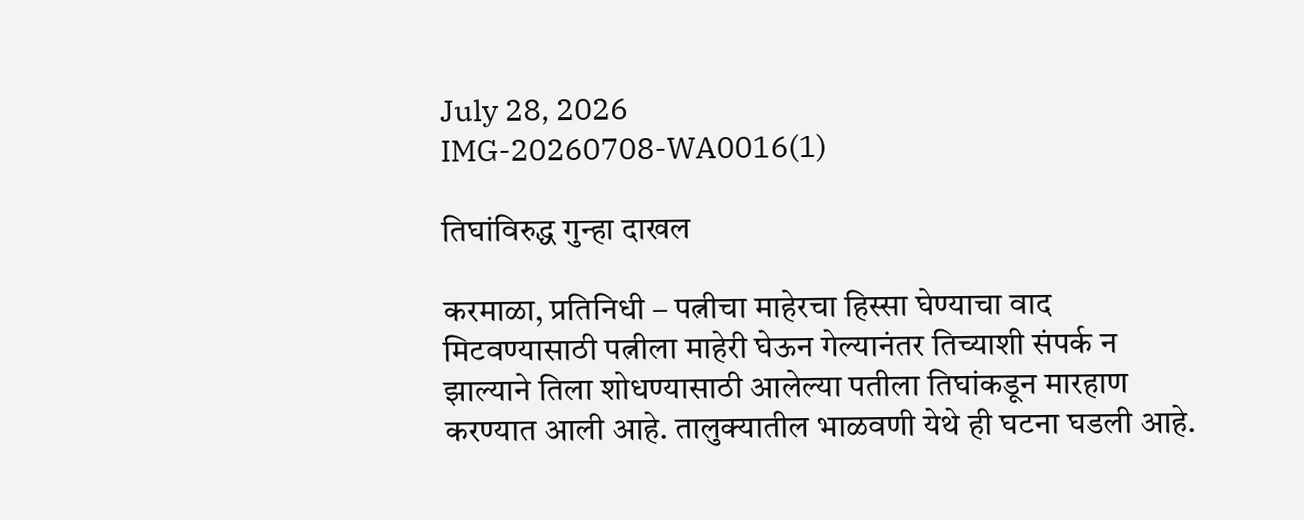July 28, 2026
IMG-20260708-WA0016(1)

तिघांविरुद्ध गुन्हा दाखल

करमाळा, प्रतिनिधी – पत्नीचा माहेरचा हिस्सा घेण्याचा वाद मिटवण्यासाठी पत्नीला माहेरी घेऊन गेल्यानंतर तिच्याशी संपर्क न झाल्याने तिला शोधण्यासाठी आलेल्या पतीला तिघांकडून मारहाण करण्यात आली आहे. तालुक्यातील भाळवणी येथे ही घटना घडली आहे.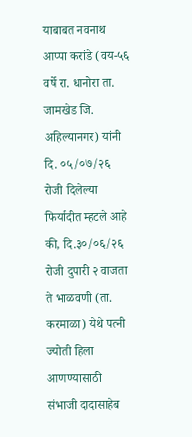याबाबत नवनाथ आप्पा करांडे (वय-५६ वर्षे रा. धानोरा ता. जामखेड जि. अहिल्यानगर) यांनी दि. ०५/०७/२६ रोजी दिलेल्या फिर्यादीत म्हटले आहे की, दि.३०/०६/२६ रोजी दुपारी २ वाजता ते भाळवणी (ता. करमाळा) येथे पत्नी ज्योती हिला आणण्यासाठी संभाजी दादासाहेब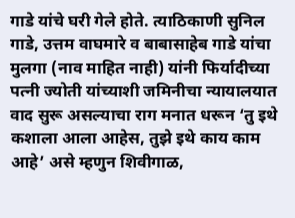गाडे यांचे घरी गेले होते. त्याठिकाणी सुनिल गाडे, उत्तम वाघमारे व बाबासाहेब गाडे यांचा मुलगा (नाव माहित नाही) यांनी फिर्यादीच्या पत्नी ज्योती यांच्याशी जमिनीचा न्यायालयात वाद सुरू असल्याचा राग मनात धरून ‘तु इथे कशाला आला आहेस, तुझे इथे काय काम आहे’ असे म्हणुन शिवीगाळ,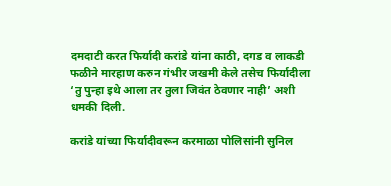दमदाटी करत फिर्यादी करांडे यांना काठी, दगड व लाकडी फळीने मारहाण करुन गंभीर जखमी केले तसेच फिर्यादीला ‘तु पुन्हा इथे आला तर तुला जिवंत ठेवणार नाही’ अशी धमकी दिली.

करांडे यांच्या फिर्यादीवरून करमाळा पोलिसांनी सुनिल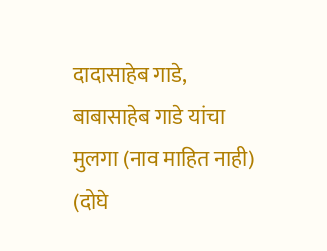दादासाहेब गाडे, बाबासाहेब गाडे यांचा मुलगा (नाव माहित नाही) (दोघे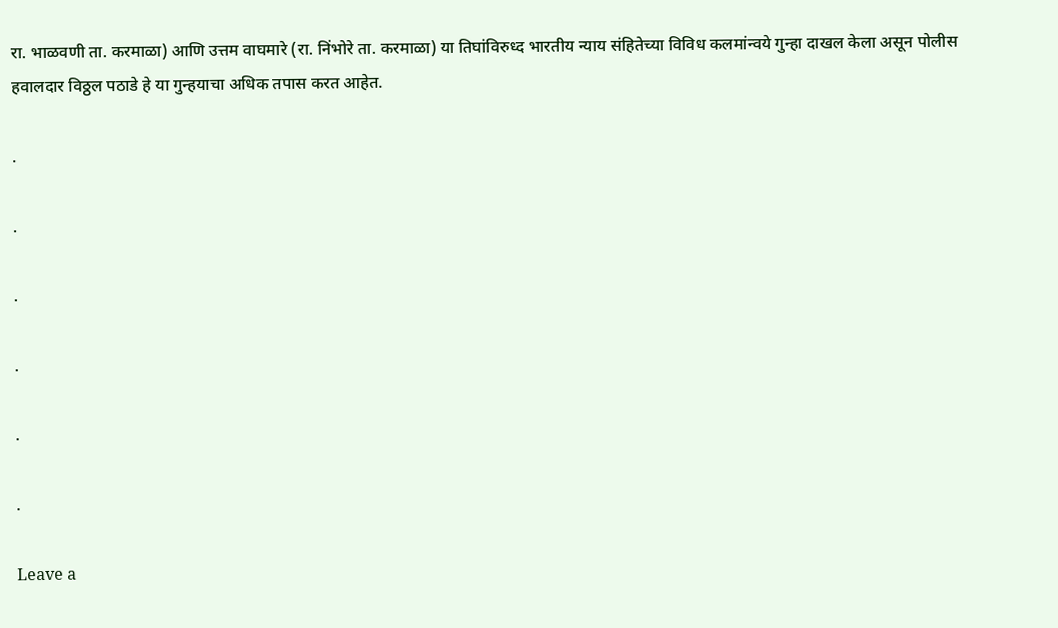रा. भाळवणी ता. करमाळा) आणि उत्तम वाघमारे (रा. निंभोरे ता. करमाळा) या तिघांविरुध्द भारतीय न्याय संहितेच्या विविध कलमांन्वये गुन्हा दाखल केला असून पोलीस हवालदार विठ्ठल पठाडे हे या गुन्हयाचा अधिक तपास करत आहेत.

.

.

.

.

.

.

Leave a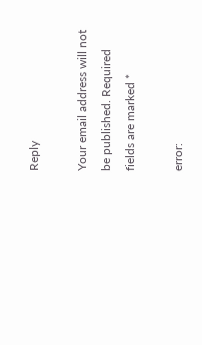Reply

Your email address will not be published. Required fields are marked *

error: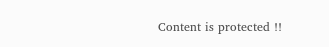Content is protected !!